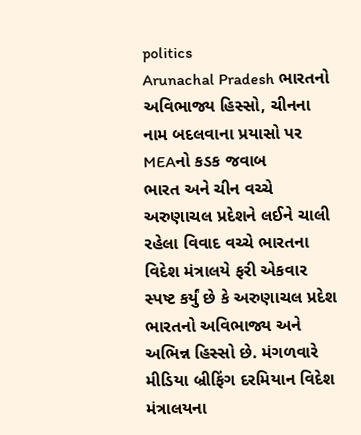politics
Arunachal Pradesh ભારતનો અવિભાજ્ય હિસ્સો, ચીનના નામ બદલવાના પ્રયાસો પર MEAનો કડક જવાબ
ભારત અને ચીન વચ્ચે અરુણાચલ પ્રદેશને લઈને ચાલી રહેલા વિવાદ વચ્ચે ભારતના વિદેશ મંત્રાલયે ફરી એકવાર સ્પષ્ટ કર્યું છે કે અરુણાચલ પ્રદેશ ભારતનો અવિભાજ્ય અને અભિન્ન હિસ્સો છે. મંગળવારે મીડિયા બ્રીફિંગ દરમિયાન વિદેશ મંત્રાલયના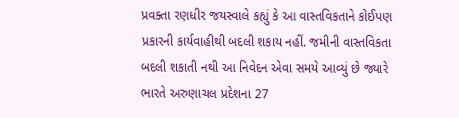પ્રવક્તા રણધીર જયસ્વાલે કહ્યું કે આ વાસ્તવિકતાને કોઈપણ પ્રકારની કાર્યવાહીથી બદલી શકાય નહીં. જમીની વાસ્તવિકતા બદલી શકાતી નથી આ નિવેદન એવા સમયે આવ્યું છે જ્યારે ભારતે અરુણાચલ પ્રદેશના 27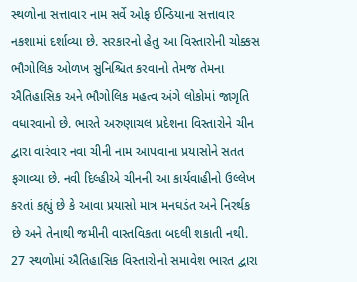સ્થળોના સત્તાવાર નામ સર્વે ઓફ ઈન્ડિયાના સત્તાવાર નકશામાં દર્શાવ્યા છે. સરકારનો હેતુ આ વિસ્તારોની ચોક્કસ ભૌગોલિક ઓળખ સુનિશ્ચિત કરવાનો તેમજ તેમના ઐતિહાસિક અને ભૌગોલિક મહત્વ અંગે લોકોમાં જાગૃતિ વધારવાનો છે. ભારતે અરુણાચલ પ્રદેશના વિસ્તારોને ચીન દ્વારા વારંવાર નવા ચીની નામ આપવાના પ્રયાસોને સતત ફગાવ્યા છે. નવી દિલ્હીએ ચીનની આ કાર્યવાહીનો ઉલ્લેખ કરતાં કહ્યું છે કે આવા પ્રયાસો માત્ર મનઘડંત અને નિરર્થક છે અને તેનાથી જમીની વાસ્તવિકતા બદલી શકાતી નથી. 27 સ્થળોમાં ઐતિહાસિક વિસ્તારોનો સમાવેશ ભારત દ્વારા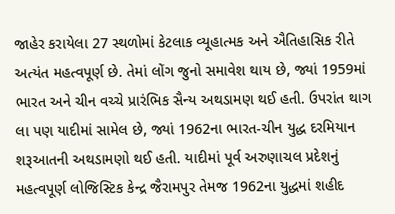જાહેર કરાયેલા 27 સ્થળોમાં કેટલાક વ્યૂહાત્મક અને ઐતિહાસિક રીતે અત્યંત મહત્વપૂર્ણ છે. તેમાં લોંગ જુનો સમાવેશ થાય છે, જ્યાં 1959માં ભારત અને ચીન વચ્ચે પ્રારંભિક સૈન્ય અથડામણ થઈ હતી. ઉપરાંત થાગ લા પણ યાદીમાં સામેલ છે, જ્યાં 1962ના ભારત-ચીન યુદ્ધ દરમિયાન શરૂઆતની અથડામણો થઈ હતી. યાદીમાં પૂર્વ અરુણાચલ પ્રદેશનું મહત્વપૂર્ણ લોજિસ્ટિક કેન્દ્ર જૈરામપુર તેમજ 1962ના યુદ્ધમાં શહીદ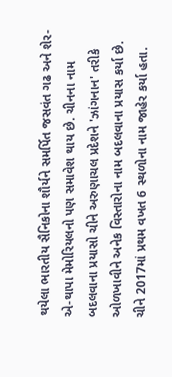થયેલા ભારતીય સૈનિકોના શૌર્યને સમર્પિત જસવંત ગઢ અને શેર-એ-થાપા મેમોરિયલનો પણ સમાવેશ થાય છે. ચીનના નામ બદલવાના પ્રયાસો ચીને અરુણાચલ પ્રદેશને 'ઝાંગનાન' તરીકે ઓળખાવીને અનેક વિસ્તારોના નામ બદલવાના પ્રયાસ કર્યા છે. ચીને 2017માં પ્રથમ વખત 6 સ્થળોના નામ જાહેર કર્યા હતા.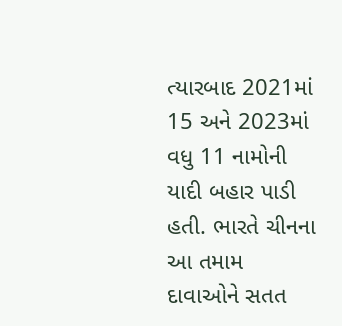ત્યારબાદ 2021માં 15 અને 2023માં વધુ 11 નામોની યાદી બહાર પાડી હતી. ભારતે ચીનના આ તમામ દાવાઓને સતત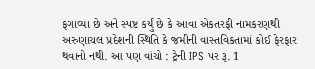ફગાવ્યા છે અને સ્પષ્ટ કર્યું છે કે આવા એકતરફી નામકરણથી અરુણાચલ પ્રદેશની સ્થિતિ કે જમીની વાસ્તવિકતામાં કોઈ ફેરફાર થવાનો નથી. આ પણ વાંચો : ટ્રેની IPS પર રૂ. 1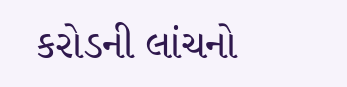કરોડની લાંચનો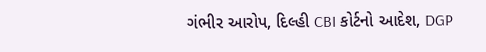ગંભીર આરોપ, દિલ્હી CBI કોર્ટનો આદેશ, DGP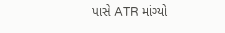પાસે ATR માંગ્યો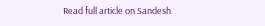Read full article on Sandesh